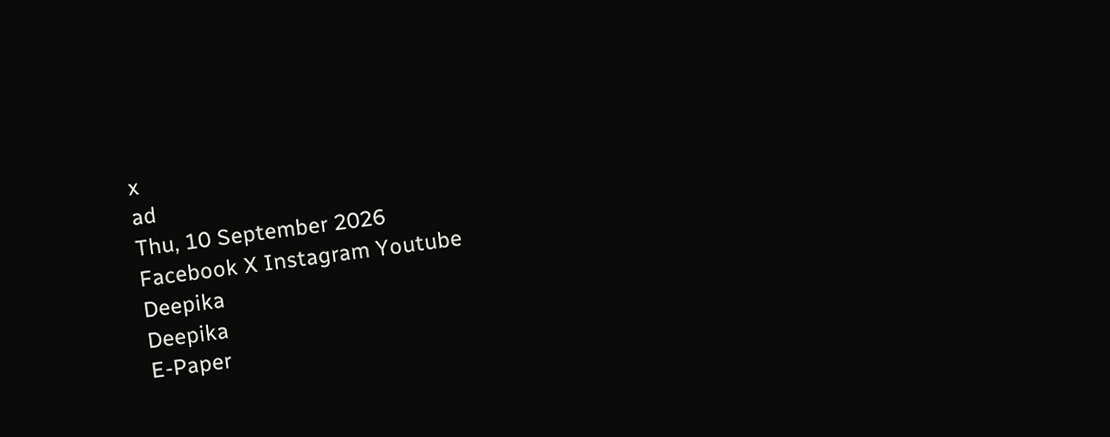x
ad
Thu, 10 September 2026
Facebook X Instagram Youtube
Deepika
Deepika
E-Paper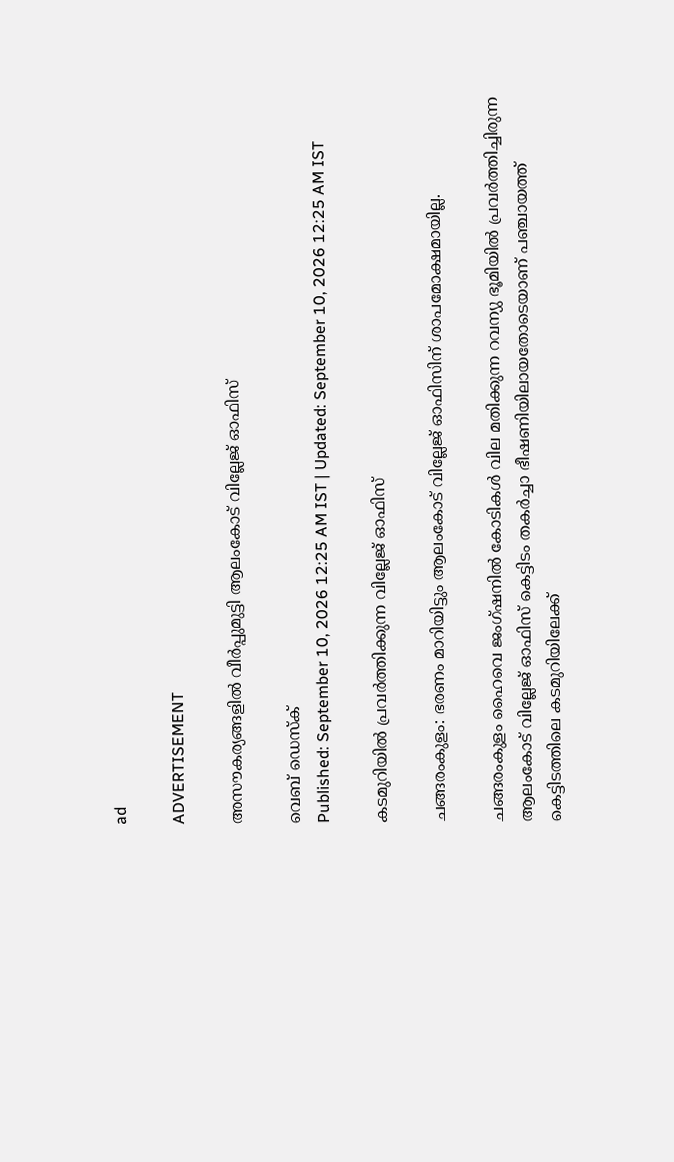ad

ADVERTISEMENT

അസൗകര്യങ്ങളില്‍ വീര്‍പ്പുമുട്ടി ആലംകോട് വില്ലേജ് ഓഫിസ്

വെബ് ഡെസ്ക്
Published: September 10, 2026 12:25 AM IST | Updated: September 10, 2026 12:25 AM IST

കടമുറിയില്‍ പ്രവര്‍ത്തിക്കുന്ന വില്ലേജ് ഓഫിസ്

ചങ്ങരംകുളം: ഭരണം മാറിയിട്ടും ആലംകോട് വില്ലേജ് ഓഫിസിന് ശാപമോക്ഷമായില്ല.

ചങ്ങരംകുളം ഹൈവെ ജംഗ്ഷനില്‍ കോടികള്‍ വില മതിക്കുന്ന റവന്യു ഭൂമിയില്‍ പ്രവര്‍ത്തിച്ചിരുന്ന ആലംകോട് വില്ലേജ് ഓഫിസ് കെട്ടിടം തകര്‍ച്ചാ ഭീഷണിയിലായതോടെയാണ് പഞ്ചായത്ത് കെട്ടിടത്തിലെ കടമുറിയിലേക്ക്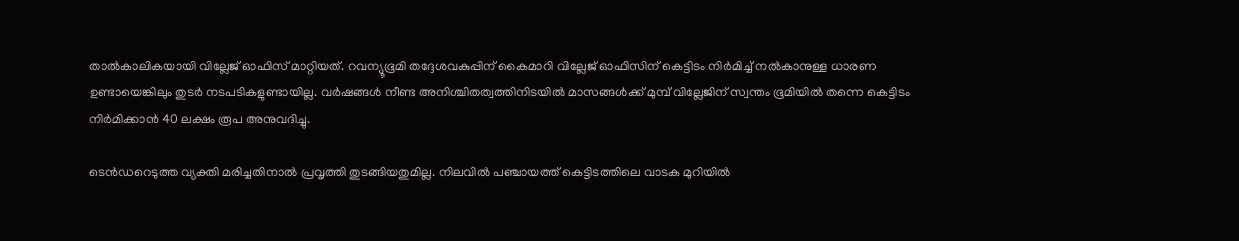താല്‍കാലികയായി വില്ലേജ് ഓഫിസ് മാറ്റിയത്. റവന്യൂഭൂമി തദ്ദേശവകുപ്പിന് കൈമാറി വില്ലേജ് ഓഫിസിന് കെട്ടിടം നിര്‍മിച്ച് നല്‍കാനുള്ള ധാരണ ഉണ്ടായെങ്കിലും തുടര്‍ നടപടികളുണ്ടായില്ല. വര്‍ഷങ്ങള്‍ നീണ്ട അനിശ്ചിതത്വത്തിനിടയില്‍ മാസങ്ങള്‍ക്ക് മുമ്പ് വില്ലേജിന് സ്വന്തം ഭൂമിയില്‍ തന്നെ കെട്ടിടം നിര്‍മിക്കാന്‍ 40 ലക്ഷം രൂപ അനുവദിച്ചു.

ടെന്‍ഡറെടുത്ത വ്യക്തി മരിച്ചതിനാല്‍ പ്രവൃത്തി തുടങ്ങിയതുമില്ല. നിലവില്‍ പഞ്ചായത്ത് കെട്ടിടത്തിലെ വാടക മുറിയില്‍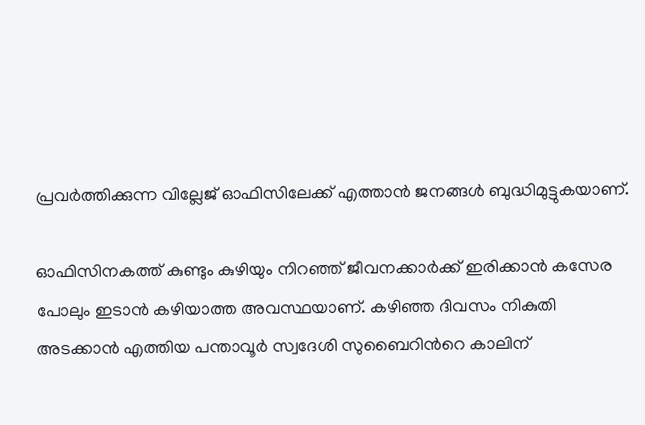പ്രവര്‍ത്തിക്കുന്ന വില്ലേജ് ഓഫിസിലേക്ക് എത്താന്‍ ജനങ്ങള്‍ ബുദ്ധിമുട്ടുകയാണ്.

ഓഫിസിനകത്ത് കുണ്ടും കുഴിയും നിറഞ്ഞ് ജീവനക്കാര്‍ക്ക് ഇരിക്കാന്‍ കസേര പോലും ഇടാന്‍ കഴിയാത്ത അവസ്ഥയാണ്. കഴിഞ്ഞ ദിവസം നികുതി അടക്കാന്‍ എത്തിയ പന്താവൂര്‍ സ്വദേശി സുബൈറിന്‍റെ കാലിന്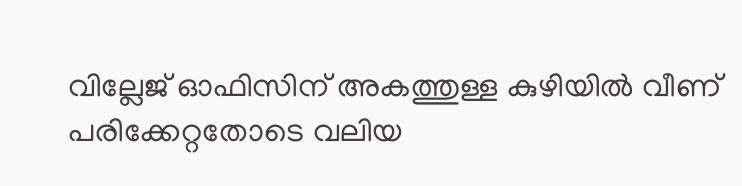വില്ലേജ് ഓഫിസിന് അകത്തുള്ള കുഴിയില്‍ വീണ് പരിക്കേറ്റതോടെ വലിയ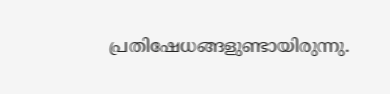പ്രതിഷേധങ്ങളുണ്ടായിരുന്നു.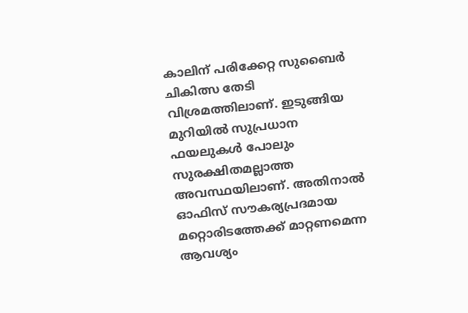കാലിന് പരിക്കേറ്റ സുബൈര്‍ ചികിത്സ തേടി വിശ്രമത്തിലാണ്. ഇടുങ്ങിയ മുറിയില്‍ സുപ്രധാന ഫയലുകള്‍ പോലും സുരക്ഷിതമല്ലാത്ത അവസ്ഥയിലാണ്. അതിനാല്‍ ഓഫിസ് സൗകര്യപ്രദമായ മറ്റൊരിടത്തേക്ക് മാറ്റണമെന്ന ആവശ്യം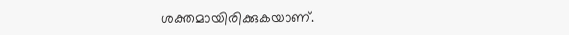ശക്തമായിരിക്കുകയാണ്.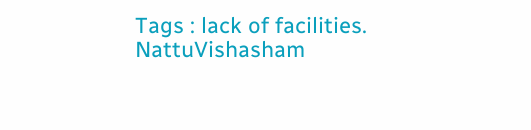Tags : lack of facilities. NattuVishasham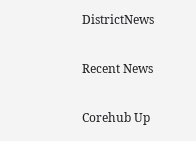DistrictNews

Recent News

Corehub Up